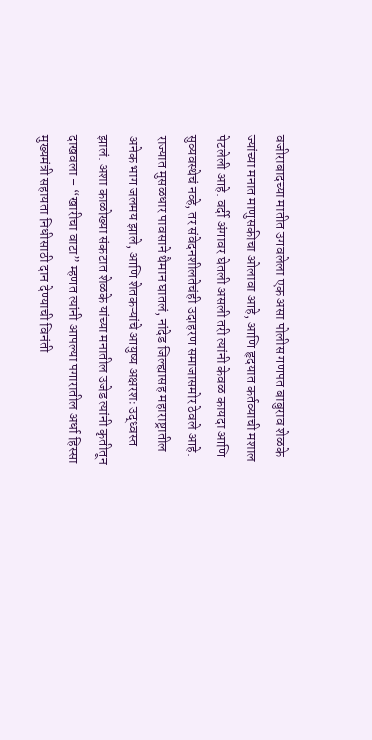वजीराबादच्या मातीत उगवलेला एक असा पोलीस गणपत बाबुराव शेळके ज्यांच्या मनात माणुसकीचा ओलावा आहे, आणि हृदयात कर्तव्याची मशाल पेटलेली आहे. वर्दी अंगावर घेतली असली तरी त्यांनी केवळ कायदा आणि सुव्यवस्थेचं नव्हे, तर संवेदनशीलतेचंही उदाहरण समाजासमोर ठेवले आहे. राज्यात मुसळधार पावसाने थैमान घातलं, नांदेड जिल्ह्यासह महाराष्ट्रातील अनेक भाग जलमय झाले, आणि शेतकऱ्यांचे आयुष्य अक्षरशः उद्ध्वस्त झालं. अशा काळोख्या संकटात शेळके यांच्या मनातील उजेड त्यांनी कृतीतून दाखवला – “खारीचा वाटा” म्हणत त्यांनी आपल्या पगारातील अर्धा हिस्सा मुख्यमंत्री सहायता निधीसाठी दान देण्याची विनंती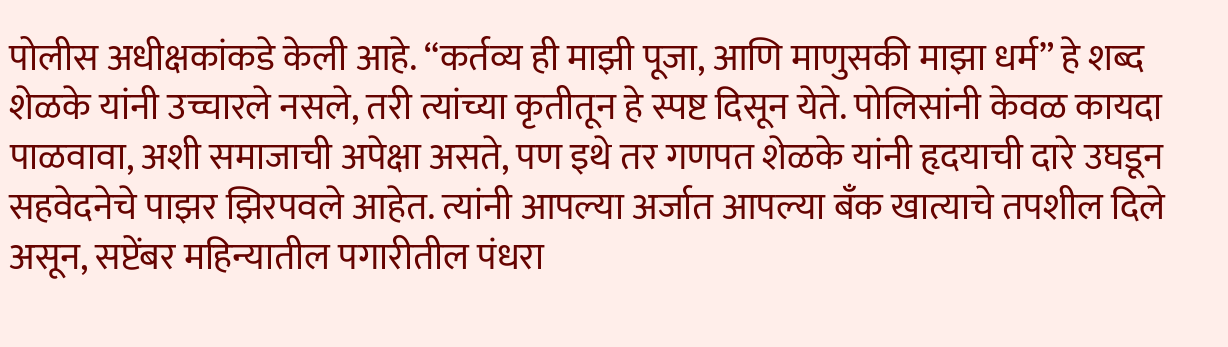पोलीस अधीक्षकांकडे केली आहे. “कर्तव्य ही माझी पूजा, आणि माणुसकी माझा धर्म” हे शब्द शेळके यांनी उच्चारले नसले, तरी त्यांच्या कृतीतून हे स्पष्ट दिसून येते. पोलिसांनी केवळ कायदा पाळवावा, अशी समाजाची अपेक्षा असते, पण इथे तर गणपत शेळके यांनी हृदयाची दारे उघडून सहवेदनेचे पाझर झिरपवले आहेत. त्यांनी आपल्या अर्जात आपल्या बँक खात्याचे तपशील दिले असून, सप्टेंबर महिन्यातील पगारीतील पंधरा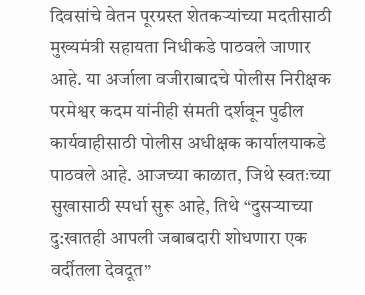दिवसांचे वेतन पूरग्रस्त शेतकऱ्यांच्या मदतीसाठी मुख्यमंत्री सहायता निधीकडे पाठवले जाणार आहे. या अर्जाला वजीराबादचे पोलीस निरीक्षक परमेश्वर कदम यांनीही संमती दर्शवून पुढील कार्यवाहीसाठी पोलीस अधीक्षक कार्यालयाकडे पाठवले आहे. आजच्या काळात, जिथे स्वतःच्या सुखासाठी स्पर्धा सुरू आहे, तिथे “दुसऱ्याच्या दु:खातही आपली जबाबदारी शोधणारा एक वर्दीतला देवदूत”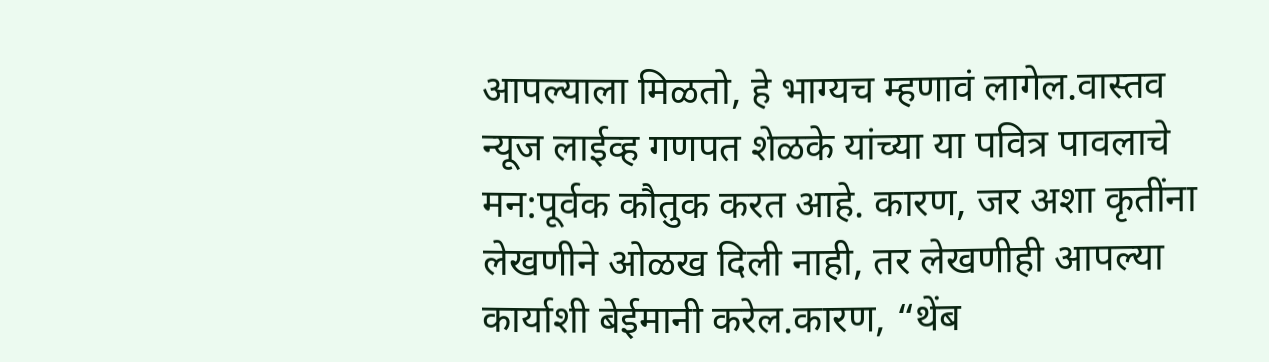आपल्याला मिळतो, हे भाग्यच म्हणावं लागेल.वास्तव न्यूज लाईव्ह गणपत शेळके यांच्या या पवित्र पावलाचे मन:पूर्वक कौतुक करत आहे. कारण, जर अशा कृतींना लेखणीने ओळख दिली नाही, तर लेखणीही आपल्या कार्याशी बेईमानी करेल.कारण, “थेंब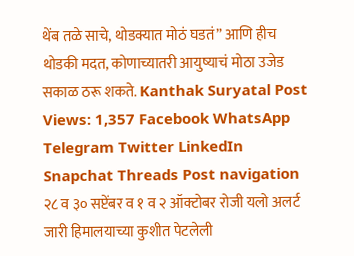थेंब तळे साचे, थोडक्यात मोठं घडतं” आणि हीच थोडकी मदत, कोणाच्यातरी आयुष्याचं मोठा उजेड सकाळ ठरू शकते. Kanthak Suryatal Post Views: 1,357 Facebook WhatsApp Telegram Twitter LinkedIn Snapchat Threads Post navigation २८ व ३० सप्टेंबर व १ व २ ऑक्टोबर रोजी यलो अलर्ट जारी हिमालयाच्या कुशीत पेटलेली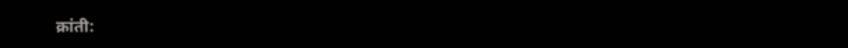क्रांती: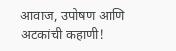आवाज, उपोषण आणि अटकांची कहाणी!